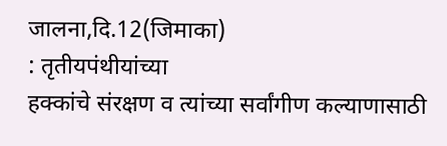जालना,दि.12(जिमाका)
: तृतीयपंथीयांच्या
हक्कांचे संरक्षण व त्यांच्या सर्वांगीण कल्याणासाठी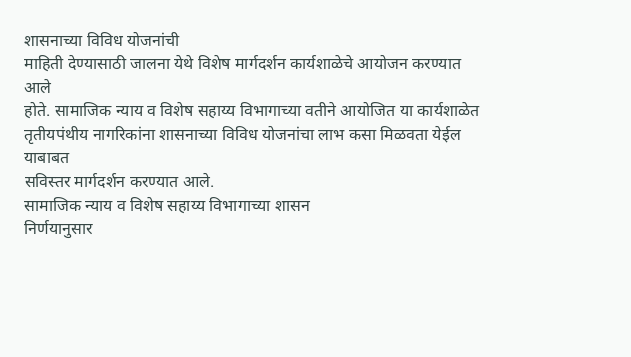शासनाच्या विविध योजनांची
माहिती देण्यासाठी जालना येथे विशेष मार्गदर्शन कार्यशाळेचे आयोजन करण्यात आले
होते. सामाजिक न्याय व विशेष सहाय्य विभागाच्या वतीने आयोजित या कार्यशाळेत
तृतीयपंथीय नागरिकांना शासनाच्या विविध योजनांचा लाभ कसा मिळवता येईल याबाबत
सविस्तर मार्गदर्शन करण्यात आले.
सामाजिक न्याय व विशेष सहाय्य विभागाच्या शासन
निर्णयानुसार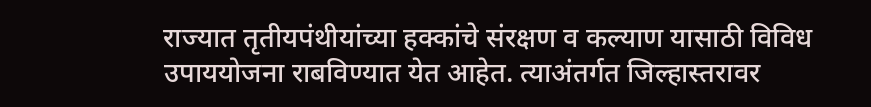राज्यात तृतीयपंथीयांच्या हक्कांचे संरक्षण व कल्याण यासाठी विविध
उपाययोजना राबविण्यात येत आहेत. त्याअंतर्गत जिल्हास्तरावर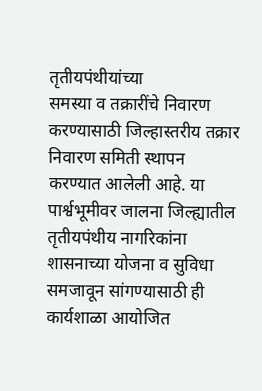तृतीयपंथीयांच्या
समस्या व तक्रारींचे निवारण करण्यासाठी जिल्हास्तरीय तक्रार निवारण समिती स्थापन
करण्यात आलेली आहे. या पार्श्वभूमीवर जालना जिल्ह्यातील तृतीयपंथीय नागरिकांना
शासनाच्या योजना व सुविधा समजावून सांगण्यासाठी ही कार्यशाळा आयोजित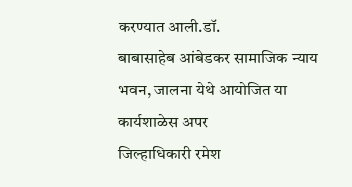करण्यात आली.डॉ.
बाबासाहेब आंबेडकर सामाजिक न्याय भवन, जालना येथे आयोजित या कार्यशाळेस अपर
जिल्हाधिकारी रमेश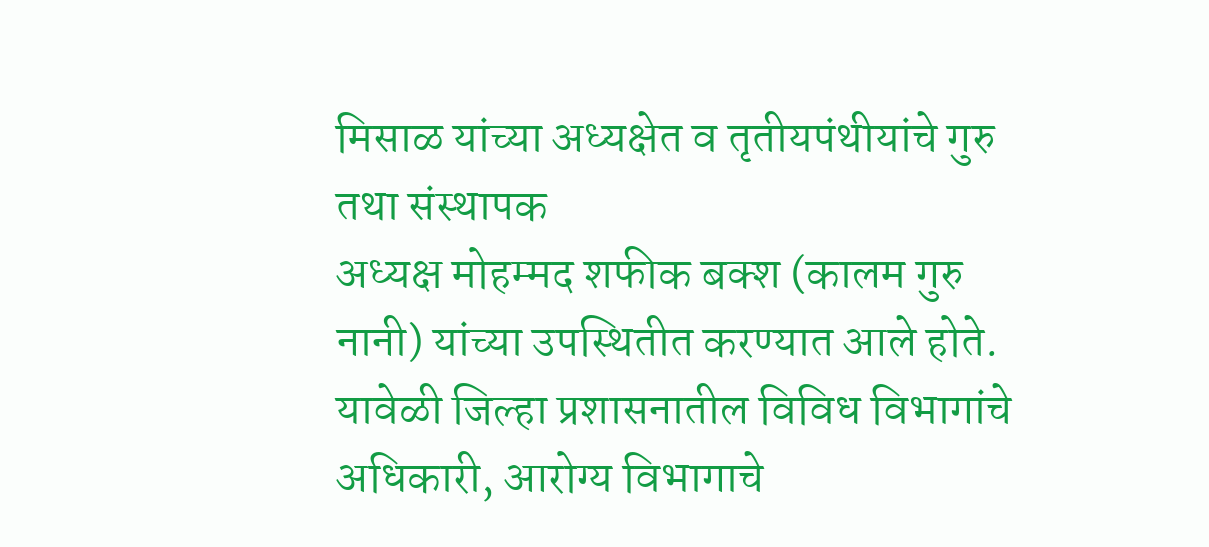मिसाळ यांच्या अध्यक्षेत व तृतीयपंथीयांचे गुरु तथा संस्थापक
अध्यक्ष मोहम्मद शफीक बक्श (कालम गुरु नानी) यांच्या उपस्थितीत करण्यात आले होते.
यावेळी जिल्हा प्रशासनातील विविध विभागांचे अधिकारी, आरोग्य विभागाचे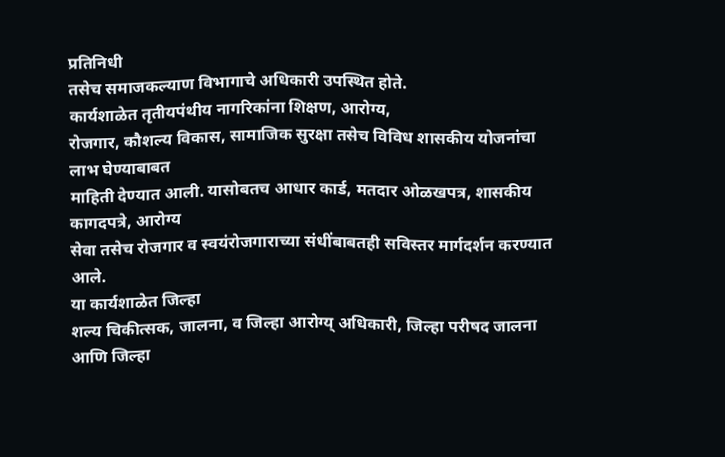प्रतिनिधी
तसेच समाजकल्याण विभागाचे अधिकारी उपस्थित होते.
कार्यशाळेत तृतीयपंथीय नागरिकांना शिक्षण, आरोग्य,
रोजगार, कौशल्य विकास, सामाजिक सुरक्षा तसेच विविध शासकीय योजनांचा लाभ घेण्याबाबत
माहिती देण्यात आली. यासोबतच आधार कार्ड, मतदार ओळखपत्र, शासकीय कागदपत्रे, आरोग्य
सेवा तसेच रोजगार व स्वयंरोजगाराच्या संधींबाबतही सविस्तर मार्गदर्शन करण्यात आले.
या कार्यशाळेत जिल्हा
शल्य चिकीत्सक, जालना, व जिल्हा आरोग्य् अधिकारी, जिल्हा परीषद जालना आणि जिल्हा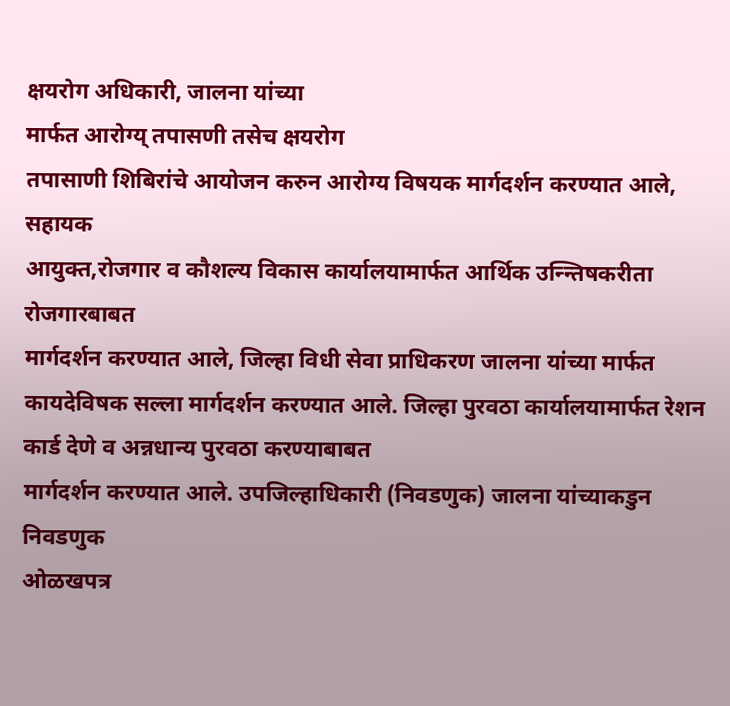क्षयरोग अधिकारी, जालना यांच्या
मार्फत आरोग्य् तपासणी तसेच क्षयरोग
तपासाणी शिबिरांचे आयोजन करुन आरोग्य विषयक मार्गदर्शन करण्यात आले, सहायक
आयुक्त,रोजगार व कौशल्य विकास कार्यालयामार्फत आर्थिक उन्न्तिषकरीता रोजगारबाबत
मार्गदर्शन करण्यात आले, जिल्हा विधी सेवा प्राधिकरण जालना यांच्या मार्फत
कायदेविषक सल्ला मार्गदर्शन करण्यात आले. जिल्हा पुरवठा कार्यालयामार्फत रेशन कार्ड देणे व अन्नधान्य पुरवठा करण्याबाबत
मार्गदर्शन करण्यात आले. उपजिल्हाधिकारी (निवडणुक) जालना यांच्याकडुन निवडणुक
ओळखपत्र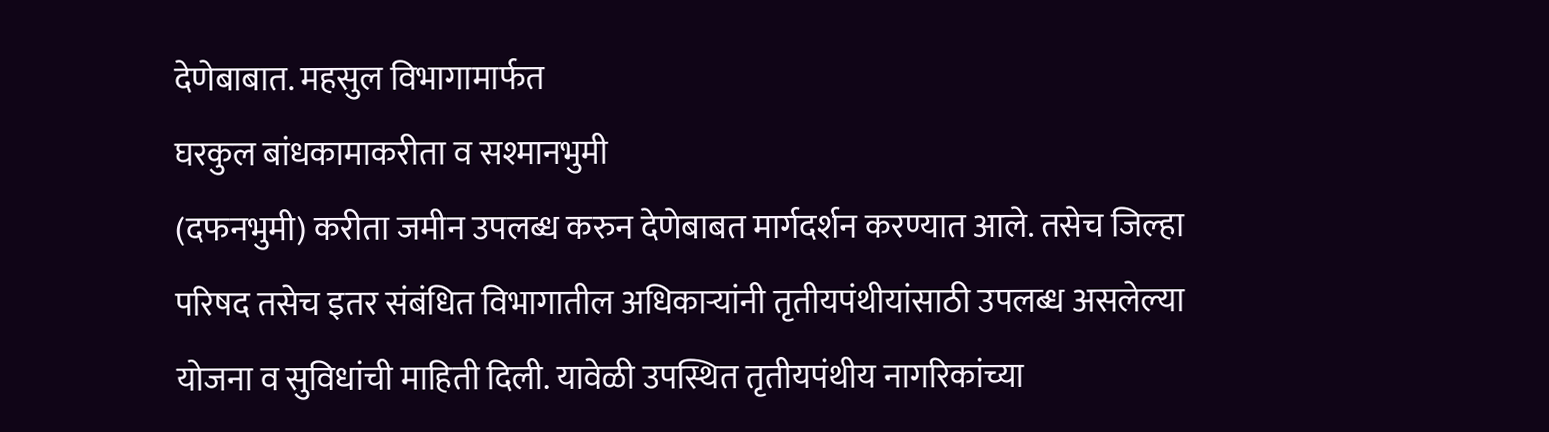देणेबाबात. महसुल विभागामार्फत
घरकुल बांधकामाकरीता व सश्मानभुमी
(दफनभुमी) करीता जमीन उपलब्ध करुन देणेबाबत मार्गदर्शन करण्यात आले. तसेच जिल्हा
परिषद तसेच इतर संबंधित विभागातील अधिकाऱ्यांनी तृतीयपंथीयांसाठी उपलब्ध असलेल्या
योजना व सुविधांची माहिती दिली. यावेळी उपस्थित तृतीयपंथीय नागरिकांच्या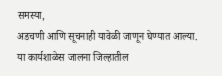समस्या,
अडचणी आणि सूचनाही यावेळी जाणून घेण्यात आल्या.
या कार्यशाळेस जालना जिल्हातील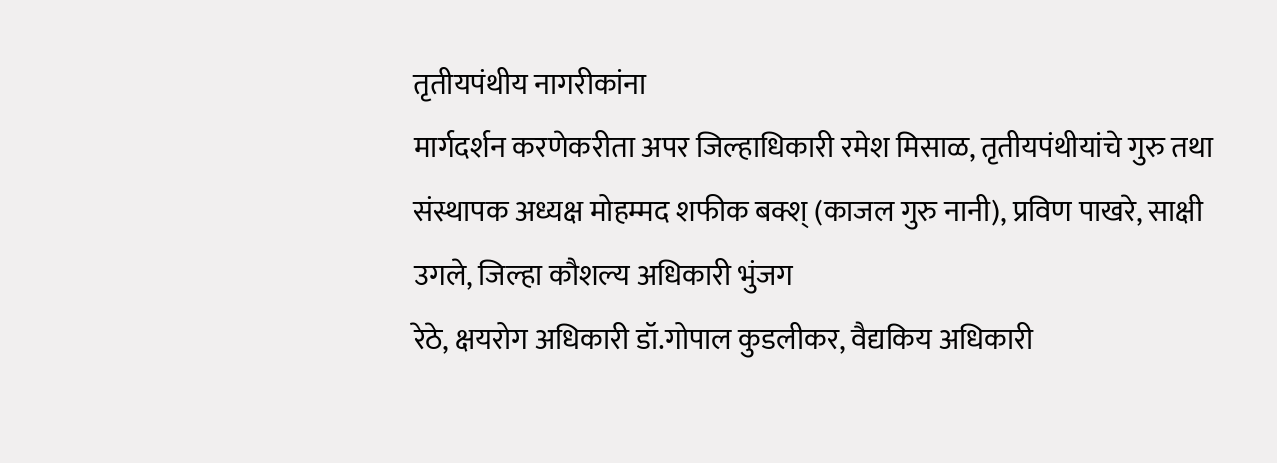तृतीयपंथीय नागरीकांना
मार्गदर्शन करणेकरीता अपर जिल्हाधिकारी रमेश मिसाळ, तृतीयपंथीयांचे गुरु तथा
संस्थापक अध्यक्ष मोहम्मद शफीक बक्श् (काजल गुरु नानी), प्रविण पाखरे, साक्षी उगले, जिल्हा कौशल्य अधिकारी भुंजग
रेठे, क्षयरोग अधिकारी डॉ.गोपाल कुडलीकर, वैद्यकिय अधिकारी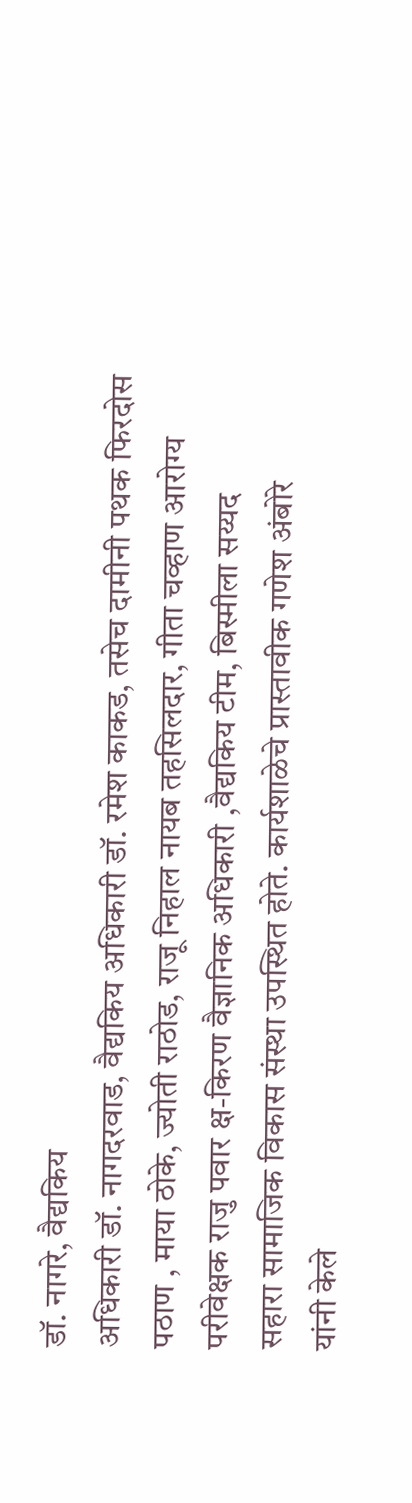डॉ. नागरे, वैद्यकिय
अधिकारी डॉ. नागदरवाड, वैद्यकिय अधिकारी डॉ. रमेश काकड, तसेच दामीनी पथक फिरदोस
पठाण , माया ठोके, ज्योती राठोड, राजू निहाल नायब तहसिलदार, गीता चव्हाण आरोग्य
परीवेक्षक राजु पवार क्ष-किरण वैज्ञानिक अधिकारी ,वैद्यकिय टीम, बिस्मीला सय्यद
सहारा सामाजिक विकास संस्था उपस्थित होते. कार्यशाळेचे प्रास्तावीक गणेश अंबोरे
यांनी केले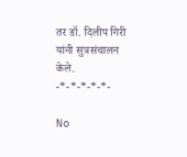तर डॉ. दिलीप गिरी यांनी सुत्रसंचालन केले.
-*-*-*-*-*-

No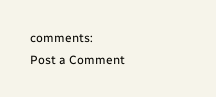comments:
Post a Comment